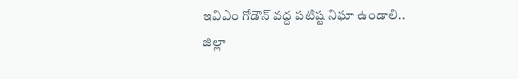ఇవిఎం గోడౌన్ వద్ద పటిష్ట నిఘా ఉండాలి..
జిల్లా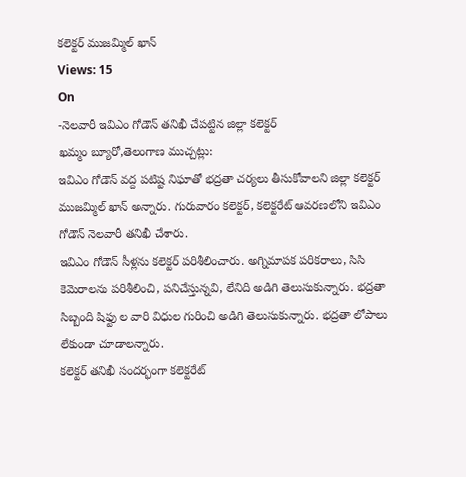కలెక్టర్ ముజమ్మిల్ ఖాన్
Views: 15
On
-నెలవారీ ఇవిఎం గోడౌన్ తనిఖీ చేపట్టిన జిల్లా కలెక్టర్
ఖమ్మం బ్యూరో,తెలంగాణ ముచ్చట్లు:
ఇవిఎం గోడౌన్ వద్ద పటిష్ట నిఘాతో భద్రతా చర్యలు తీసుకోవాలని జిల్లా కలెక్టర్ ముజమ్మిల్ ఖాన్ అన్నారు. గురువారం కలెక్టర్, కలెక్టరేట్ ఆవరణలోని ఇవిఎం గోడౌన్ నెలవారీ తనిఖీ చేశారు.
ఇవిఎం గోడౌన్ సీళ్లను కలెక్టర్ పరిశీలించారు. అగ్నిమాపక పరికరాలు, సిసి కెమెరాలను పరిశీలించి, పనిచేస్తున్నవి, లేనిది అడిగి తెలుసుకున్నారు. భద్రతా సిబ్బంది షిఫ్టు ల వారి విధుల గురించి అడిగి తెలుసుకున్నారు. భద్రతా లోపాలు లేకుండా చూడాలన్నారు.
కలెక్టర్ తనిఖీ సందర్భంగా కలెక్టరేట్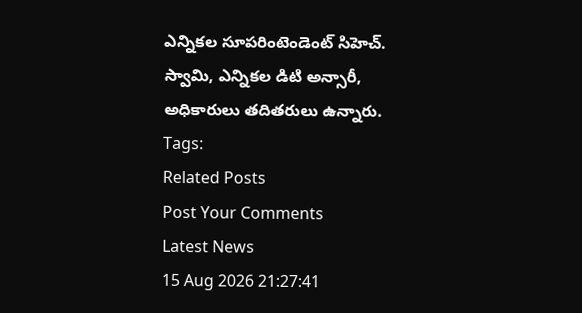ఎన్నికల సూపరింటెండెంట్ సిహెచ్. స్వామి, ఎన్నికల డిటి అన్సారీ, అధికారులు తదితరులు ఉన్నారు.
Tags:
Related Posts
Post Your Comments
Latest News
15 Aug 2026 21:27:41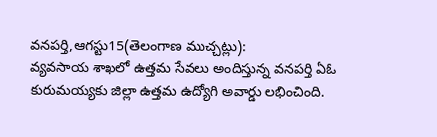వనపర్తి,ఆగస్టు15(తెలంగాణ ముచ్చట్లు):
వ్యవసాయ శాఖలో ఉత్తమ సేవలు అందిస్తున్న వనపర్తి ఏఓ కురుమయ్యకు జిల్లా ఉత్తమ ఉద్యోగి అవార్డు లభించింది.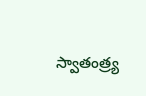స్వాతంత్ర్య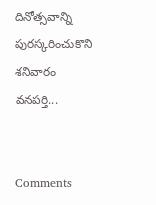దినోత్సవాన్ని పురస్కరించుకొని శనివారం వనపర్తి...


Comments